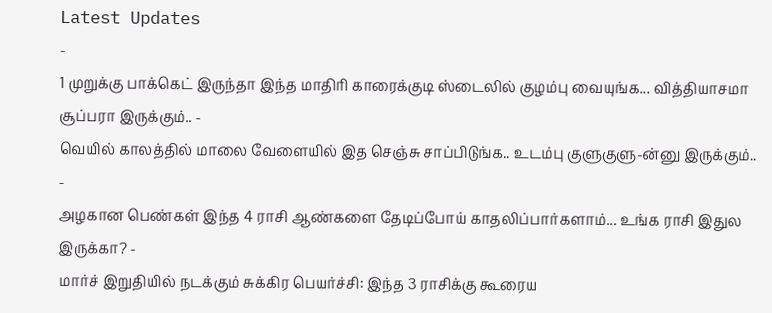Latest Updates
-
1 முறுக்கு பாக்கெட் இருந்தா இந்த மாதிரி காரைக்குடி ஸ்டைலில் குழம்பு வையுங்க... வித்தியாசமா சூப்பரா இருக்கும்.. -
வெயில் காலத்தில் மாலை வேளையில் இத செஞ்சு சாப்பிடுங்க.. உடம்பு குளுகுளு-ன்னு இருக்கும்.. -
அழகான பெண்கள் இந்த 4 ராசி ஆண்களை தேடிப்போய் காதலிப்பார்களாம்... உங்க ராசி இதுல இருக்கா? -
மார்ச் இறுதியில் நடக்கும் சுக்கிர பெயர்ச்சி: இந்த 3 ராசிக்கு கூரைய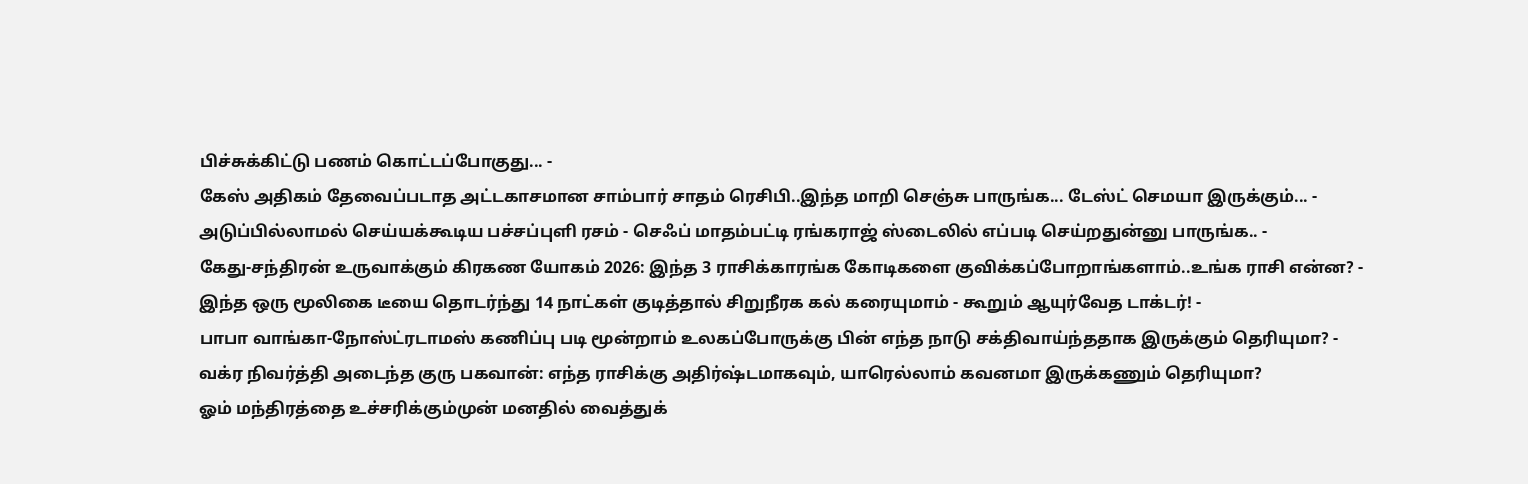பிச்சுக்கிட்டு பணம் கொட்டப்போகுது... -
கேஸ் அதிகம் தேவைப்படாத அட்டகாசமான சாம்பார் சாதம் ரெசிபி..இந்த மாறி செஞ்சு பாருங்க... டேஸ்ட் செமயா இருக்கும்... -
அடுப்பில்லாமல் செய்யக்கூடிய பச்சப்புளி ரசம் - செஃப் மாதம்பட்டி ரங்கராஜ் ஸ்டைலில் எப்படி செய்றதுன்னு பாருங்க.. -
கேது-சந்திரன் உருவாக்கும் கிரகண யோகம் 2026: இந்த 3 ராசிக்காரங்க கோடிகளை குவிக்கப்போறாங்களாம்..உங்க ராசி என்ன? -
இந்த ஒரு மூலிகை டீயை தொடர்ந்து 14 நாட்கள் குடித்தால் சிறுநீரக கல் கரையுமாம் - கூறும் ஆயுர்வேத டாக்டர்! -
பாபா வாங்கா-நோஸ்ட்ரடாமஸ் கணிப்பு படி மூன்றாம் உலகப்போருக்கு பின் எந்த நாடு சக்திவாய்ந்ததாக இருக்கும் தெரியுமா? -
வக்ர நிவர்த்தி அடைந்த குரு பகவான்: எந்த ராசிக்கு அதிர்ஷ்டமாகவும், யாரெல்லாம் கவனமா இருக்கணும் தெரியுமா?
ஓம் மந்திரத்தை உச்சரிக்கும்முன் மனதில் வைத்துக்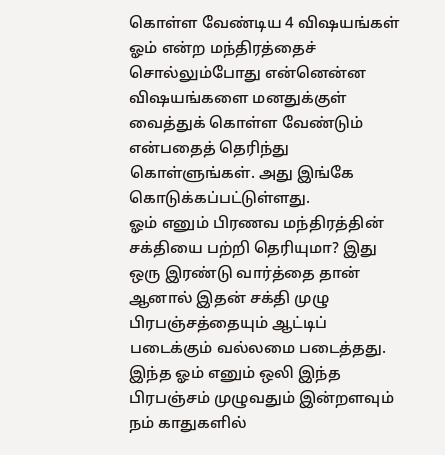கொள்ள வேண்டிய 4 விஷயங்கள்
ஓம் என்ற மந்திரத்தைச் சொல்லும்போது என்னென்ன விஷயங்களை மனதுக்குள் வைத்துக் கொள்ள வேண்டும் என்பதைத் தெரிந்து கொள்ளுங்கள். அது இங்கே கொடுக்கப்பட்டுள்ளது.
ஓம் எனும் பிரணவ மந்திரத்தின் சக்தியை பற்றி தெரியுமா? இது ஒரு இரண்டு வார்த்தை தான் ஆனால் இதன் சக்தி முழு பிரபஞ்சத்தையும் ஆட்டிப் படைக்கும் வல்லமை படைத்தது. இந்த ஓம் எனும் ஒலி இந்த பிரபஞ்சம் முழுவதும் இன்றளவும் நம் காதுகளில்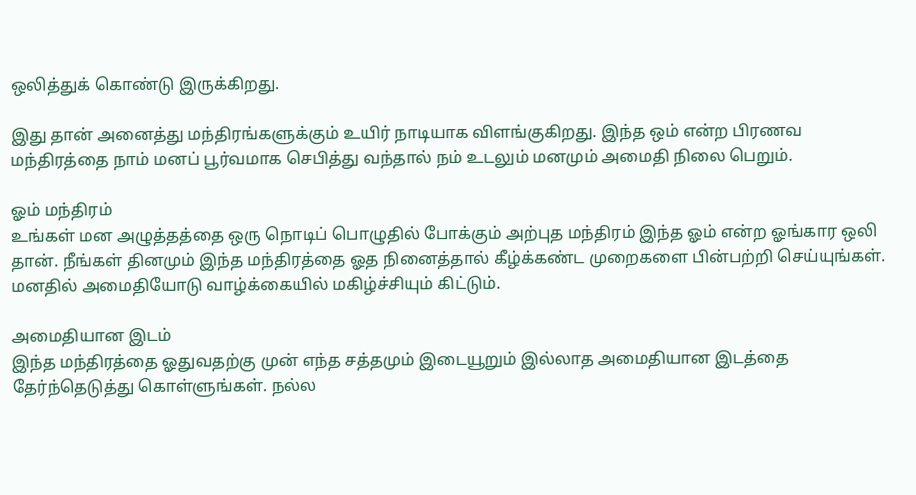ஒலித்துக் கொண்டு இருக்கிறது.

இது தான் அனைத்து மந்திரங்களுக்கும் உயிர் நாடியாக விளங்குகிறது. இந்த ஒம் என்ற பிரணவ மந்திரத்தை நாம் மனப் பூர்வமாக செபித்து வந்தால் நம் உடலும் மனமும் அமைதி நிலை பெறும்.

ஓம் மந்திரம்
உங்கள் மன அழுத்தத்தை ஒரு நொடிப் பொழுதில் போக்கும் அற்புத மந்திரம் இந்த ஓம் என்ற ஓங்கார ஒலி தான். நீங்கள் தினமும் இந்த மந்திரத்தை ஓத நினைத்தால் கீழ்க்கண்ட முறைகளை பின்பற்றி செய்யுங்கள். மனதில் அமைதியோடு வாழ்க்கையில் மகிழ்ச்சியும் கிட்டும்.

அமைதியான இடம்
இந்த மந்திரத்தை ஓதுவதற்கு முன் எந்த சத்தமும் இடையூறும் இல்லாத அமைதியான இடத்தை தேர்ந்தெடுத்து கொள்ளுங்கள். நல்ல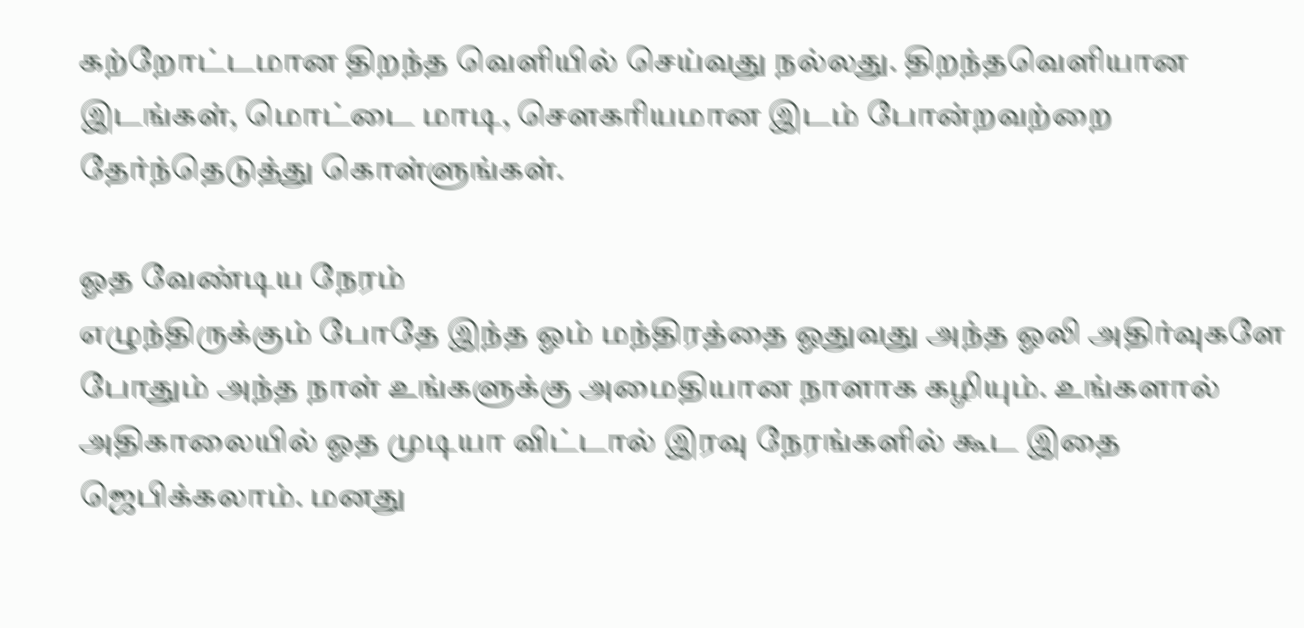கற்றோட்டமான திறந்த வெளியில் செய்வது நல்லது. திறந்தவெளியான இடங்கள், மொட்டை மாடி, செளகரியமான இடம் போன்றவற்றை தேர்ந்தெடுத்து கொள்ளுங்கள்.

ஓத வேண்டிய நேரம்
எழுந்திருக்கும் போதே இந்த ஓம் மந்திரத்தை ஓதுவது அந்த ஓலி அதிர்வுகளே போதும் அந்த நாள் உங்களுக்கு அமைதியான நாளாக கழியும். உங்களால் அதிகாலையில் ஓத முடியா விட்டால் இரவு நேரங்களில் கூட இதை ஜெபிக்கலாம். மனது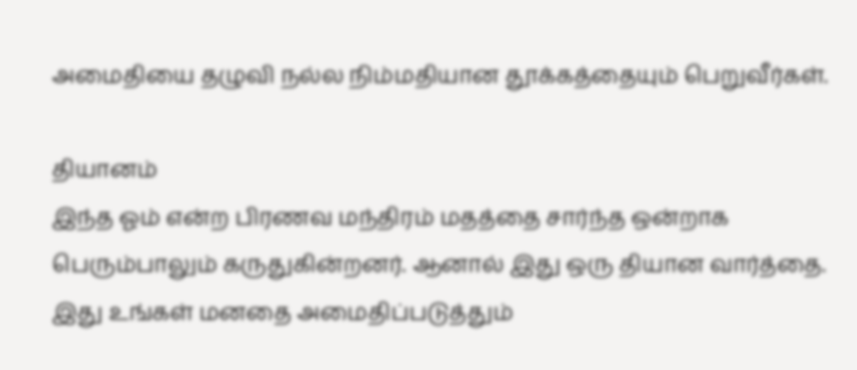அமைதியை தழுவி நல்ல நிம்மதியான தூக்கத்தையும் பெறுவீர்கள்.

தியானம்
இந்த ஓம் என்ற பிரணவ மந்திரம் மதத்தை சார்ந்த ஒன்றாக பெரும்பாலும் கருதுகின்றனர். ஆனால் இது ஒரு தியான வார்த்தை. இது உங்கள் மனதை அமைதிப்படுத்தும்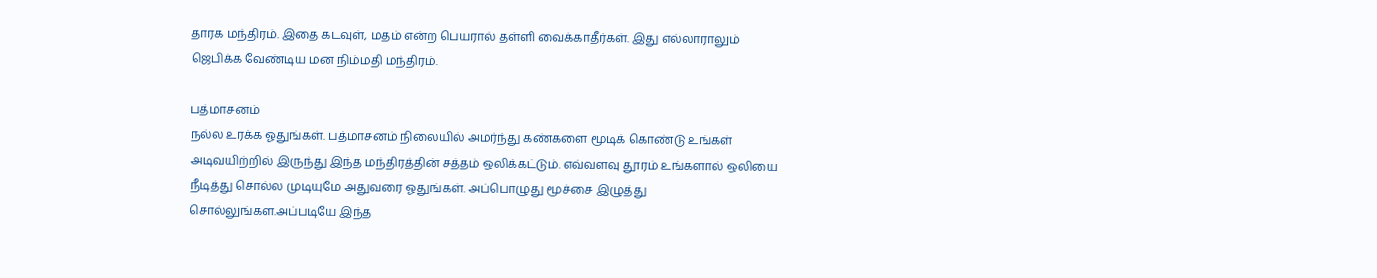தாரக மந்திரம். இதை கடவுள், மதம் என்ற பெயரால் தள்ளி வைக்காதீர்கள். இது எல்லாராலும் ஜெபிக்க வேண்டிய மன நிம்மதி மந்திரம்.

பத்மாசனம்
நல்ல உரக்க ஓதுங்கள். பத்மாசனம் நிலையில் அமர்ந்து கண்களை மூடிக் கொண்டு உங்கள் அடிவயிற்றில் இருந்து இந்த மந்திரத்தின் சத்தம் ஒலிக்கட்டும். எவ்வளவு தூரம் உங்களால் ஒலியை நீடித்து சொல்ல முடியுமே அதுவரை ஓதுங்கள். அப்பொழுது மூச்சை இழுத்து சொல்லுங்கள.அப்படியே இந்த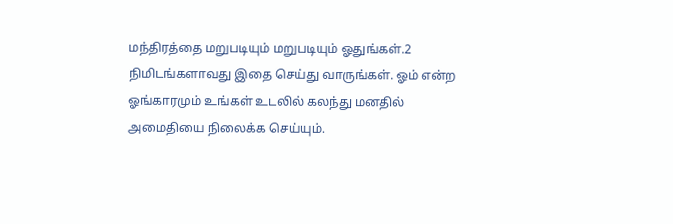மந்திரத்தை மறுபடியும் மறுபடியும் ஓதுங்கள்.2 நிமிடங்களாவது இதை செய்து வாருங்கள். ஓம் என்ற ஓங்காரமும் உங்கள் உடலில் கலந்து மனதில் அமைதியை நிலைக்க செய்யும்.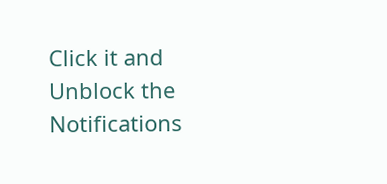Click it and Unblock the Notifications